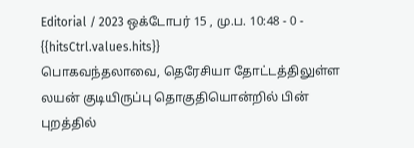Editorial / 2023 ஒக்டோபர் 15 , மு.ப. 10:48 - 0 - {{hitsCtrl.values.hits}}
பொகவந்தலாவை, தெரேசியா தோட்டத்திலுள்ள லயன் குடியிருப்பு தொகுதியொன்றில் பின் புறத்தில்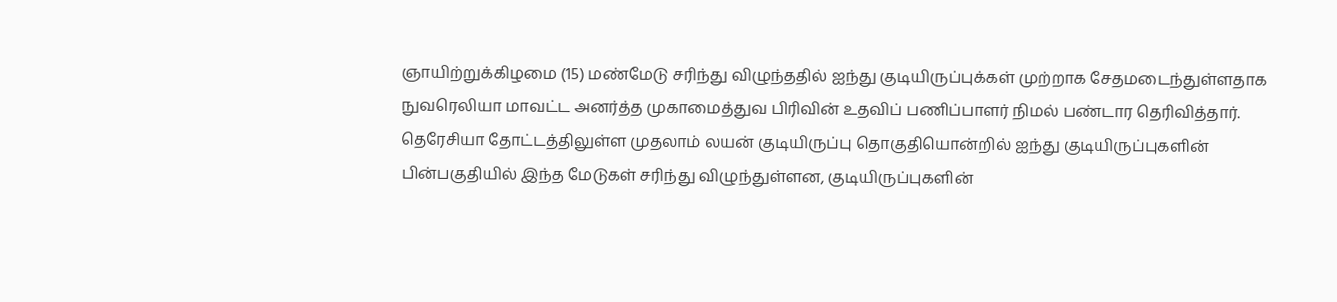ஞாயிற்றுக்கிழமை (15) மண்மேடு சரிந்து விழுந்ததில் ஐந்து குடியிருப்புக்கள் முற்றாக சேதமடைந்துள்ளதாக நுவரெலியா மாவட்ட அனர்த்த முகாமைத்துவ பிரிவின் உதவிப் பணிப்பாளர் நிமல் பண்டார தெரிவித்தார்.
தெரேசியா தோட்டத்திலுள்ள முதலாம் லயன் குடியிருப்பு தொகுதியொன்றில் ஐந்து குடியிருப்புகளின் பின்பகுதியில் இந்த மேடுகள் சரிந்து விழுந்துள்ளன, குடியிருப்புகளின்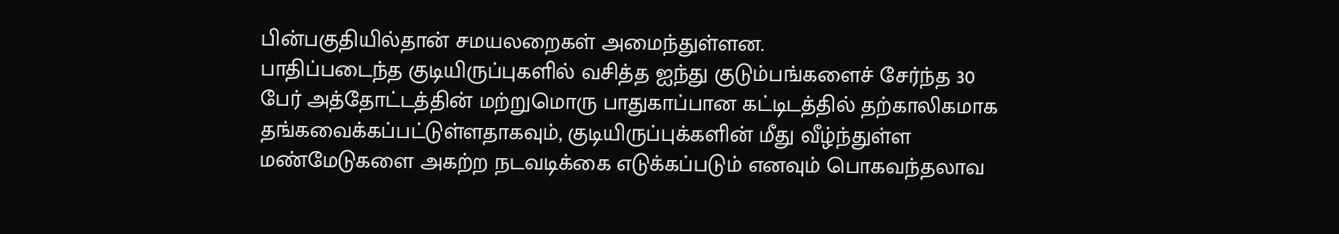பின்பகுதியில்தான் சமயலறைகள் அமைந்துள்ளன.
பாதிப்படைந்த குடியிருப்புகளில் வசித்த ஐந்து குடும்பங்களைச் சேர்ந்த 30 பேர் அத்தோட்டத்தின் மற்றுமொரு பாதுகாப்பான கட்டிடத்தில் தற்காலிகமாக தங்கவைக்கப்பட்டுள்ளதாகவும், குடியிருப்புக்களின் மீது வீழ்ந்துள்ள மண்மேடுகளை அகற்ற நடவடிக்கை எடுக்கப்படும் எனவும் பொகவந்தலாவ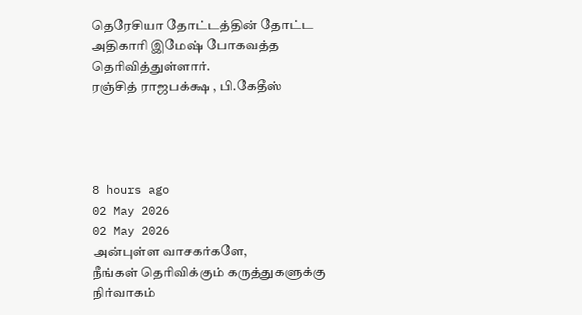தெரேசியா தோட்டத்தின் தோட்ட அதிகாரி இமேஷ் போகவத்த தெரிவித்துள்ளார்.
ரஞ்சித் ராஜபக்க்ஷ , பி.கேதீஸ்




8 hours ago
02 May 2026
02 May 2026
அன்புள்ள வாசகர்களே,
நீங்கள் தெரிவிக்கும் கருத்துகளுக்கு நிர்வாகம்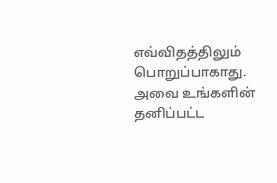எவ்விதத்திலும் பொறுப்பாகாது. அவை உங்களின் தனிப்பட்ட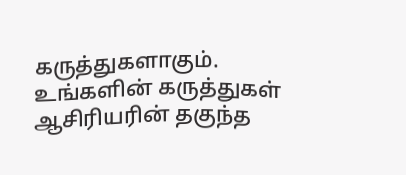கருத்துகளாகும். உங்களின் கருத்துகள் ஆசிரியரின் தகுந்த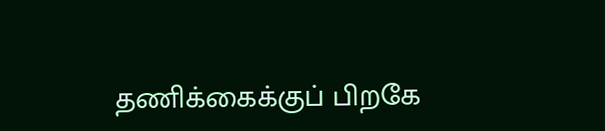தணிக்கைக்குப் பிறகே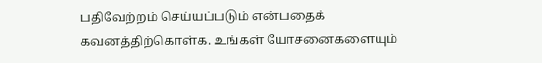பதிவேற்றம் செய்யப்படும் என்பதைக் கவனத்திற்கொள்க. உங்கள் யோசனைகளையும்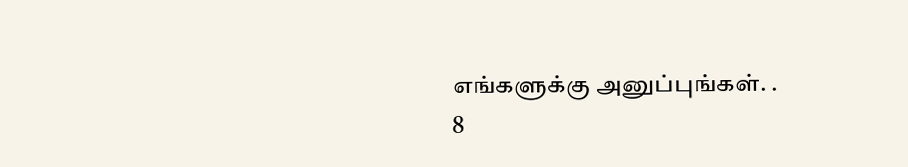எங்களுக்கு அனுப்புங்கள். .
8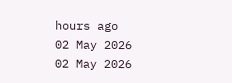hours ago
02 May 2026
02 May 2026